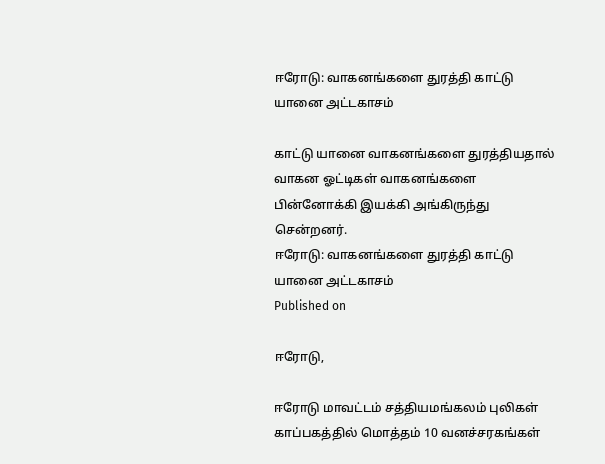ஈரோடு: வாகனங்களை துரத்தி காட்டு யானை அட்டகாசம்

காட்டு யானை வாகனங்களை துரத்தியதால் வாகன ஓட்டிகள் வாகனங்களை பின்னோக்கி இயக்கி அங்கிருந்து சென்றனர்.
ஈரோடு: வாகனங்களை துரத்தி காட்டு யானை அட்டகாசம்
Published on

ஈரோடு,

ஈரோடு மாவட்டம் சத்தியமங்கலம் புலிகள் காப்பகத்தில் மொத்தம் 10 வனச்சரகங்கள்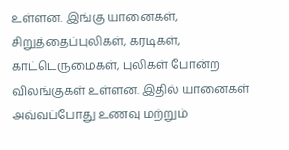உள்ளன. இங்கு யானைகள், சிறுத்தைப்புலிகள், கரடிகள், காட்டெருமைகள், புலிகள் போன்ற விலங்குகள் உள்ளன. இதில் யானைகள் அவ்வப்போது உணவு மற்றும்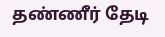தண்ணீர் தேடி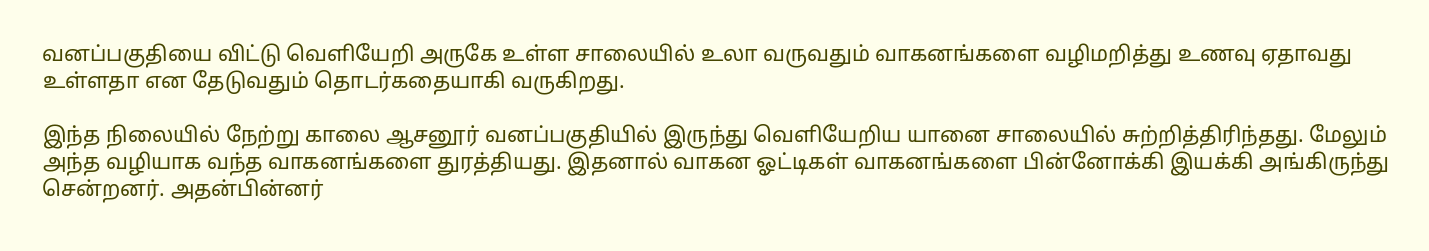வனப்பகுதியை விட்டு வெளியேறி அருகே உள்ள சாலையில் உலா வருவதும் வாகனங்களை வழிமறித்து உணவு ஏதாவது உள்ளதா என தேடுவதும் தொடர்கதையாகி வருகிறது.

இந்த நிலையில் நேற்று காலை ஆசனூர் வனப்பகுதியில் இருந்து வெளியேறிய யானை சாலையில் சுற்றித்திரிந்தது. மேலும் அந்த வழியாக வந்த வாகனங்களை துரத்தியது. இதனால் வாகன ஓட்டிகள் வாகனங்களை பின்னோக்கி இயக்கி அங்கிருந்து சென்றனர். அதன்பின்னர்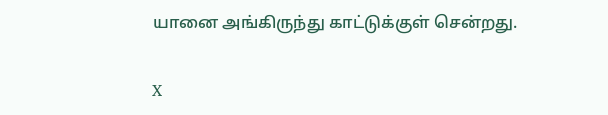யானை அங்கிருந்து காட்டுக்குள் சென்றது.

X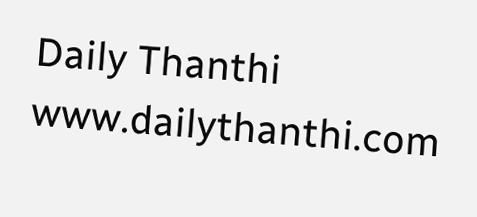Daily Thanthi
www.dailythanthi.com